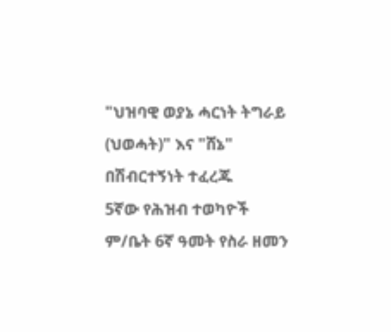"ህዝባዊ ወያኔ ሓርነት ትግራይ (ህወሓት)" እና "ሸኔ" በሽብርተኝነት ተፈረጁ
5ኛው የሕዝብ ተወካዮች ም/ቤት 6ኛ ዓመት የስራ ዘመን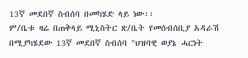13ኛ መደበኛ ስብሰባ በመካሄድ ላይ ነው፡፡
ም/ቤቱ ዛሬ በጠቅላይ ሚኒስትር ጽ/ቤት የመሰብሰቢያ አዳራሽ በሚያካሄደው 13ኛ መደበኛ ስብሰባ "ህዝባዊ ወያኔ ሓርነት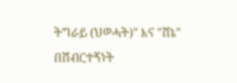ትግራይ (ህወሓት)" እና "ሸኔ" በሽብርተኝነት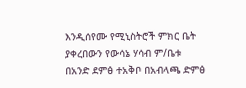እንዲሰየሙ የሚኒስትሮች ምክር ቤት ያቀረበውን የውሳኔ ሃሳብ ም/ቤቱ በአንድ ደምፅ ተአቅቦ በአብላጫ ድምፅ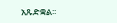አጹድቋል፡፡